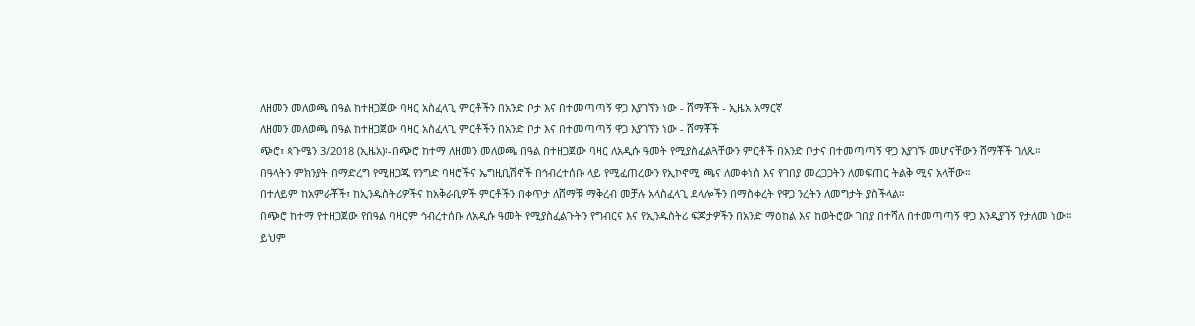ለዘመን መለወጫ በዓል ከተዘጋጀው ባዛር አስፈላጊ ምርቶችን በአንድ ቦታ እና በተመጣጣኝ ዋጋ እያገኘን ነው - ሸማቾች - ኢዜአ አማርኛ
ለዘመን መለወጫ በዓል ከተዘጋጀው ባዛር አስፈላጊ ምርቶችን በአንድ ቦታ እና በተመጣጣኝ ዋጋ እያገኘን ነው - ሸማቾች
ጭሮ፣ ጳጉሜን 3/2018 (ኢዜአ)፡-በጭሮ ከተማ ለዘመን መለወጫ በዓል በተዘጋጀው ባዛር ለአዲሱ ዓመት የሚያስፈልጓቸውን ምርቶች በአንድ ቦታና በተመጣጣኝ ዋጋ እያገኙ መሆናቸውን ሸማቾች ገለጹ።
በዓላትን ምክንያት በማድረግ የሚዘጋጁ የንግድ ባዛሮችና ኤግዚቢሽኖች በኅብረተሰቡ ላይ የሚፈጠረውን የኢኮኖሚ ጫና ለመቀነስ እና የገበያ መረጋጋትን ለመፍጠር ትልቅ ሚና አላቸው።
በተለይም ከአምራቾች፣ ከኢንዱስትሪዎችና ከአቅራቢዎች ምርቶችን በቀጥታ ለሸማቹ ማቅረብ መቻሉ አላስፈላጊ ደላሎችን በማስቀረት የዋጋ ንረትን ለመግታት ያስችላል።
በጭሮ ከተማ የተዘጋጀው የበዓል ባዛርም ኅብረተሰቡ ለአዲሱ ዓመት የሚያስፈልጉትን የግብርና እና የኢንዱስትሪ ፍጆታዎችን በአንድ ማዕከል እና ከወትሮው ገበያ በተሻለ በተመጣጣኝ ዋጋ እንዲያገኝ የታለመ ነው።
ይህም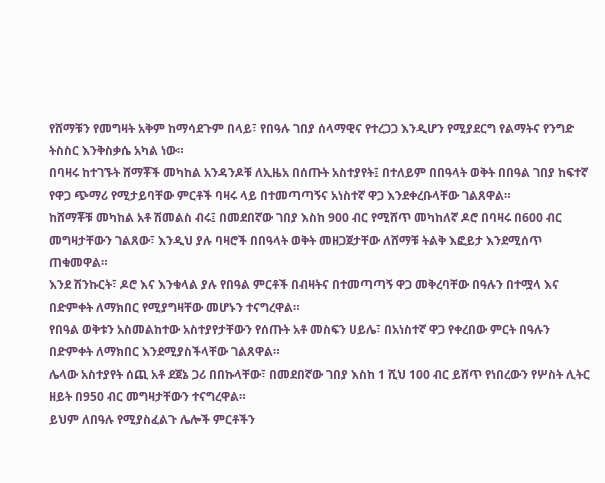የሸማቹን የመግዛት አቅም ከማሳደጉም በላይ፣ የበዓሉ ገበያ ሰላማዊና የተረጋጋ እንዲሆን የሚያደርግ የልማትና የንግድ ትስስር እንቅስቃሴ አካል ነው።
በባዛሩ ከተገኙት ሸማቾች መካከል አንዳንዶቹ ለኢዜአ በሰጡት አስተያየት፤ በተለይም በበዓላት ወቅት በበዓል ገበያ ከፍተኛ የዋጋ ጭማሪ የሚታይባቸው ምርቶች ባዛሩ ላይ በተመጣጣኝና አነስተኛ ዋጋ እንደቀረቡላቸው ገልጸዋል።
ከሸማቾቹ መካከል አቶ ሽመልስ ብሩ፤ በመደበኛው ገበያ እስከ 900 ብር የሚሸጥ መካከለኛ ዶሮ በባዛሩ በ600 ብር መግዛታቸውን ገልጸው፣ እንዲህ ያሉ ባዛሮች በበዓላት ወቅት መዘጋጀታቸው ለሸማቹ ትልቅ እፎይታ እንደሚሰጥ ጠቁመዋል።
እንደ ሽንኩርት፣ ዶሮ እና እንቁላል ያሉ የበዓል ምርቶች በብዛትና በተመጣጣኝ ዋጋ መቅረባቸው በዓሉን በተሟላ እና በድምቀት ለማክበር የሚያግዛቸው መሆኑን ተናግረዋል።
የበዓል ወቅቱን አስመልከተው አስተያየታቸውን የሰጡት አቶ መስፍን ሀይሌ፣ በአነስተኛ ዋጋ የቀረበው ምርት በዓሉን በድምቀት ለማክበር እንደሚያስችላቸው ገልጸዋል።
ሌላው አስተያየት ሰጪ አቶ ደጀኔ ጋሪ በበኩላቸው፣ በመደበኛው ገበያ እስከ 1 ሺህ 100 ብር ይሸጥ የነበረውን የሦስት ሊትር ዘይት በ950 ብር መግዛታቸውን ተናግረዋል።
ይህም ለበዓሉ የሚያስፈልጉ ሌሎች ምርቶችን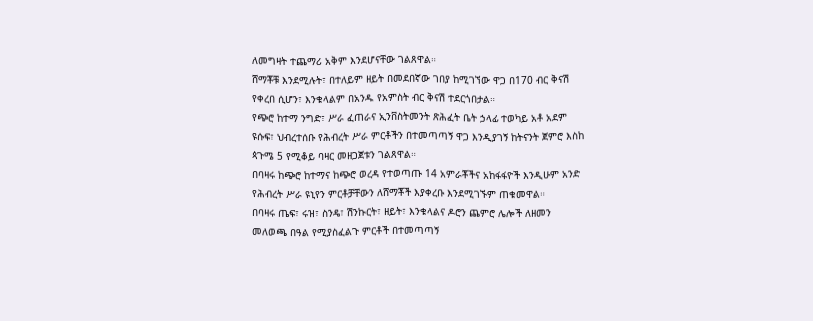ለመግዛት ተጨማሪ አቅም እንደሆናቸው ገልጸዋል።
ሸማቾቹ እንደሚሉት፣ በተለይም ዘይት በመደበኛው ገበያ ከሚገኘው ዋጋ በ170 ብር ቅናሽ የቀረበ ሲሆን፣ እንቁላልም በአንዱ የአምስት ብር ቅናሽ ተደርጎበታል።
የጭሮ ከተማ ንግድ፣ ሥራ ፈጠራና ኢንቨስትመንት ጽሕፈት ቤት ኃላፊ ተወካይ አቶ አደም ዩሱፍ፣ ህብረተሰቡ የሕብረት ሥራ ምርቶችን በተመጣጣኝ ዋጋ እንዲያገኝ ከትናንት ጀምሮ እስከ ጳጉሜ 5 የሚቆይ ባዛር መዘጋጀቱን ገልጸዋል።
በባዛሩ ከጭሮ ከተማና ከጭሮ ወረዳ የተወጣጡ 14 አምራቾችና አከፋፋዮች እንዲሁም አንድ የሕብረት ሥራ ዩኒየን ምርቶቻቸውን ለሸማቾች እያቀረቡ እንደሚገኙም ጠቁመዋል።
በባዛሩ ጤፍ፣ ሩዝ፣ ስንዴ፣ ሽንኩርት፣ ዘይት፣ እንቁላልና ዶሮን ጨምሮ ሌሎች ለዘመን መለወጫ በዓል የሚያስፈልጉ ምርቶች በተመጣጣኝ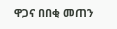ዋጋና በበቂ መጠን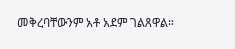መቅረባቸውንም አቶ አደም ገልጸዋል።